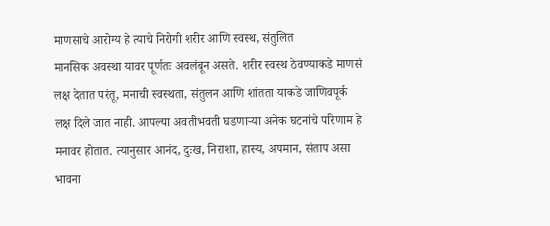माणसाचे आरोग्य हे त्याचे निरोगी शरीर आणि स्वस्थ, संतुलित
मानसिक अवस्था यावर पूर्णतः अवलंबून असते. शरीर स्वस्थ ठेवण्याकडे माणसं
लक्ष देतात परंतू, मनाची स्वस्थता, संतुलन आणि शांतता याकडे जाणिवपूर्क
लक्ष दिले जात नाही. आपल्या अवतीभवती घडणाऱ्या अनेक घटनांचे परिणाम हे
मनावर होतात. त्यानुसार आनंद, दुःख, निराशा, हास्य, अपमान, संताप असा भावना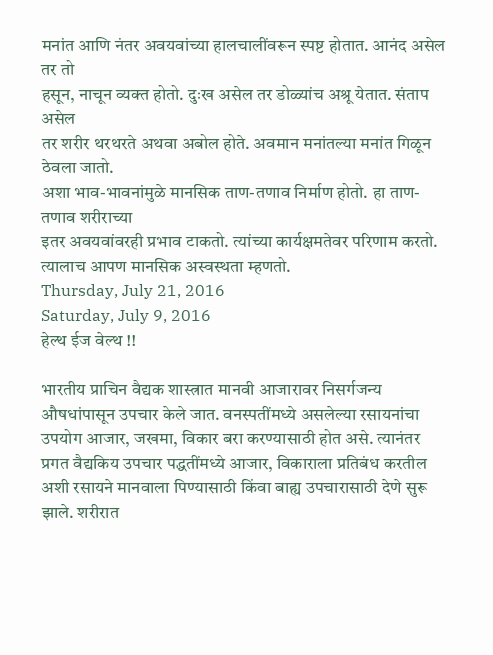मनांत आणि नंतर अवयवांच्या हालचालींवरून स्पष्ट होतात. आनंद असेल तर तो
हसून, नाचून व्यक्त होतो. दुःख असेल तर डोळ्यांच अश्रू येतात. संताप असेल
तर शरीर थरथरते अथवा अबोल होते. अवमान मनांतल्या मनांत गिळून ठेवला जातो.
अशा भाव-भावनांमुळे मानसिक ताण-तणाव निर्माण होतो. हा ताण-तणाव शरीराच्या
इतर अवयवांवरही प्रभाव टाकतो. त्यांच्या कार्यक्षमतेवर परिणाम करतो.
त्यालाच आपण मानसिक अस्वस्थता म्हणतो.
Thursday, July 21, 2016
Saturday, July 9, 2016
हेल्थ ईज वेल्थ !!

भारतीय प्राचिन वैद्यक शास्त्रात मानवी आजारावर निसर्गजन्य औषधांपासून उपचार केले जात. वनस्पतींमध्ये असलेल्या रसायनांचा उपयोग आजार, जखमा, विकार बरा करण्यासाठी होत असे. त्यानंतर प्रगत वैद्यकिय उपचार पद्धतींमध्ये आजार, विकाराला प्रतिबंध करतील अशी रसायने मानवाला पिण्यासाठी किंवा बाह्य उपचारासाठी देणे सुरू झाले. शरीरात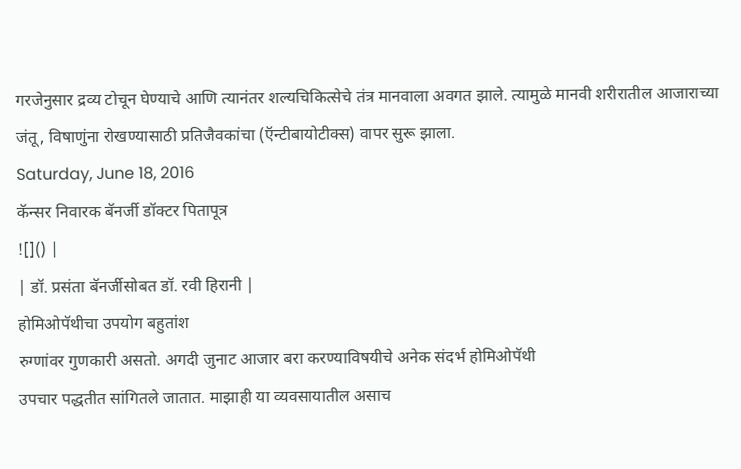गरजेनुसार द्रव्य टोचून घेण्याचे आणि त्यानंतर शल्यचिकित्सेचे तंत्र मानवाला अवगत झाले. त्यामुळे मानवी शरीरातील आजाराच्या जंतू, विषाणुंना रोखण्यासाठी प्रतिजैवकांचा (ऍन्टीबायोटीक्स) वापर सुरू झाला.
Saturday, June 18, 2016
कॅन्सर निवारक बॅनर्जी डॉक्टर पितापूत्र
![]() |
| डॉ. प्रसंता बॅनर्जीसोबत डॉ. रवी हिरानी |
होमिओपॅथीचा उपयोग बहुतांश
रुग्णांवर गुणकारी असतो. अगदी जुनाट आजार बरा करण्याविषयीचे अनेक संदर्भ होमिओपॅथी
उपचार पद्धतीत सांगितले जातात. माझाही या व्यवसायातील असाच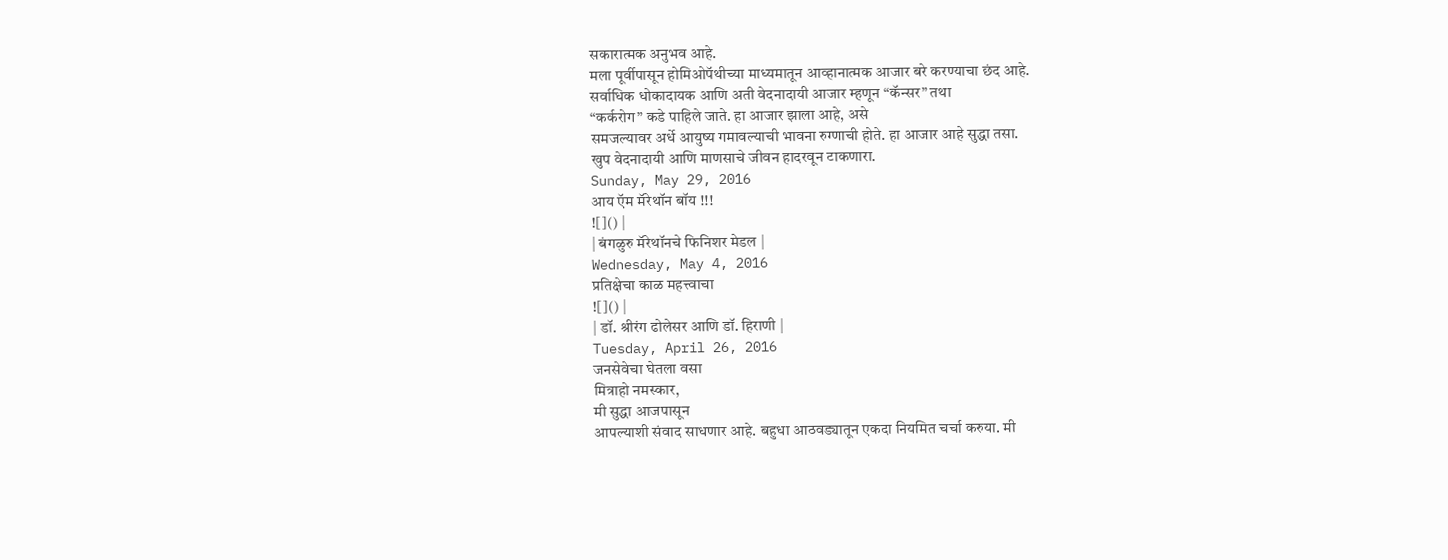सकारात्मक अनुभव आहे.
मला पूर्वीपासून होमिओपॅथीच्या माध्यमातून आव्हानात्मक आजार बरे करण्याचा छंद आहे.
सर्वाधिक धोकादायक आणि अती वेदनादायी आजार म्हणून “कॅन्सर” तथा
“कर्करोग” कडे पाहिले जाते. हा आजार झाला आहे, असे
समजल्यावर अर्धे आयुष्य गमावल्याची भावना रुग्णाची होते. हा आजार आहे सुद्धा तसा.
खुप वेदनादायी आणि माणसाचे जीवन हादरवून टाकणारा.
Sunday, May 29, 2016
आय ऍम मॅरेथॉन बॉय !!!
![]() |
| बंगळुरु मॅरेथॉनचे फिनिशर मेडल |
Wednesday, May 4, 2016
प्रतिक्षेचा काळ महत्त्वाचा
![]() |
| डॉ. श्रीरंग ढोलेसर आणि डॉ. हिराणी |
Tuesday, April 26, 2016
जनसेवेचा घेतला वसा
मित्राहो नमस्कार,
मी सुद्धा आजपासून
आपल्याशी संवाद साधणार आहे. बहुधा आठवड्यातून एकदा नियमित चर्चा करुया. मी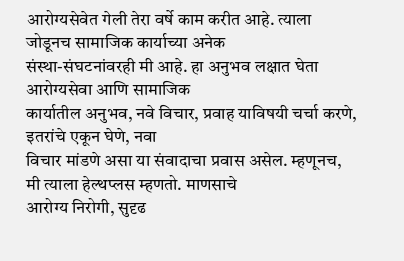आरोग्यसेवेत गेली तेरा वर्षे काम करीत आहे. त्याला जोडूनच सामाजिक कार्याच्या अनेक
संस्था-संघटनांवरही मी आहे. हा अनुभव लक्षात घेता आरोग्यसेवा आणि सामाजिक
कार्यातील अनुभव, नवे विचार, प्रवाह याविषयी चर्चा करणे, इतरांचे एकून घेणे, नवा
विचार मांडणे असा या संवादाचा प्रवास असेल. म्हणूनच, मी त्याला हेल्थप्लस म्हणतो. माणसाचे
आरोग्य निरोगी, सुदृढ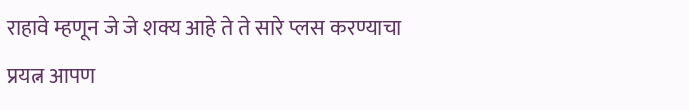राहावे म्हणून जे जे शक्य आहे ते ते सारे प्लस करण्याचा
प्रयत्न आपण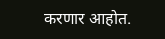करणार आहोत.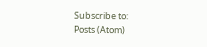Subscribe to:
Posts (Atom)